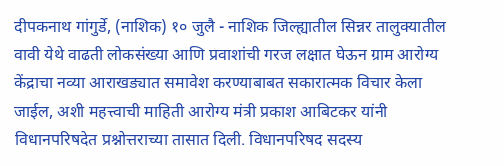दीपकनाथ गांगुर्डे, (नाशिक) १० जुलै - नाशिक जिल्ह्यातील सिन्नर तालुक्यातील वावी येथे वाढती लोकसंख्या आणि प्रवाशांची गरज लक्षात घेऊन ग्राम आरोग्य केंद्राचा नव्या आराखड्यात समावेश करण्याबाबत सकारात्मक विचार केला जाईल, अशी महत्त्वाची माहिती आरोग्य मंत्री प्रकाश आबिटकर यांनी विधानपरिषदेत प्रश्नोत्तराच्या तासात दिली. विधानपरिषद सदस्य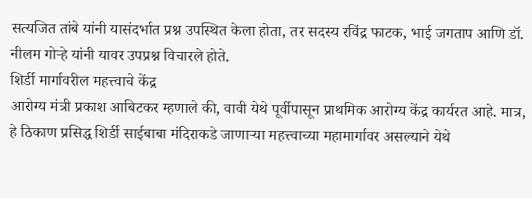सत्यजित तांबे यांनी यासंदर्भात प्रश्न उपस्थित केला होता, तर सदस्य रविंद्र फाटक, भाई जगताप आणि डॉ. नीलम गोऱ्हे यांनी यावर उपप्रश्न विचारले होते.
शिर्डी मार्गावरील महत्त्वाचे केंद्र
आरोग्य मंत्री प्रकाश आबिटकर म्हणाले की, वावी येथे पूर्वीपासून प्राथमिक आरोग्य केंद्र कार्यरत आहे. मात्र, हे ठिकाण प्रसिद्ध शिर्डी साईबाबा मंदिराकडे जाणाऱ्या महत्त्वाच्या महामार्गावर असल्याने येथे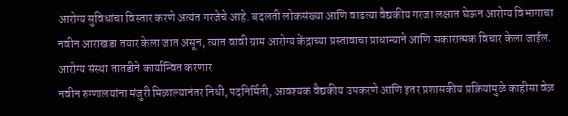आरोग्य सुविधांचा विस्तार करणे अत्यंत गरजेचे आहे. बदलती लोकसंख्या आणि वाढत्या वैद्यकीय गरजा लक्षात घेऊन आरोग्य विभागाचा नवीन आराखडा तयार केला जात असून, त्यात वावी ग्राम आरोग्य केंद्राच्या प्रस्तावाचा प्राधान्याने आणि सकारात्मक विचार केला जाईल.
आरोग्य संस्था तातडीने कार्यान्वित करणार
नवीन रुग्णालयांना मंजुरी मिळाल्यानंतर निधी, पदनिर्मिती, आवश्यक वैद्यकीय उपकरणे आणि इतर प्रशासकीय प्रक्रियांमुळे काहीसा वेळ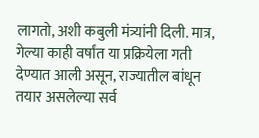लागतो, अशी कबुली मंत्र्यांनी दिली. मात्र, गेल्या काही वर्षांत या प्रक्रियेला गती देण्यात आली असून, राज्यातील बांधून तयार असलेल्या सर्व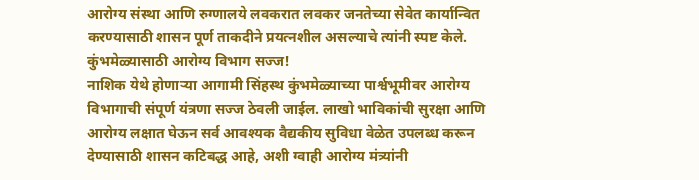आरोग्य संस्था आणि रुग्णालये लवकरात लवकर जनतेच्या सेवेत कार्यान्वित करण्यासाठी शासन पूर्ण ताकदीने प्रयत्नशील असल्याचे त्यांनी स्पष्ट केले.
कुंभमेळ्यासाठी आरोग्य विभाग सज्ज!
नाशिक येथे होणाऱ्या आगामी सिंहस्थ कुंभमेळ्याच्या पार्श्वभूमीवर आरोग्य विभागाची संपूर्ण यंत्रणा सज्ज ठेवली जाईल. लाखो भाविकांची सुरक्षा आणि आरोग्य लक्षात घेऊन सर्व आवश्यक वैद्यकीय सुविधा वेळेत उपलब्ध करून देण्यासाठी शासन कटिबद्ध आहे, अशी ग्वाही आरोग्य मंत्र्यांनी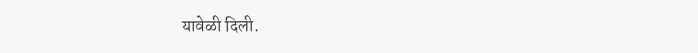यावेळी दिली.